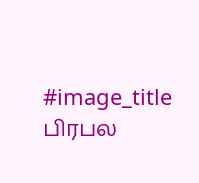#image_title
பிரபல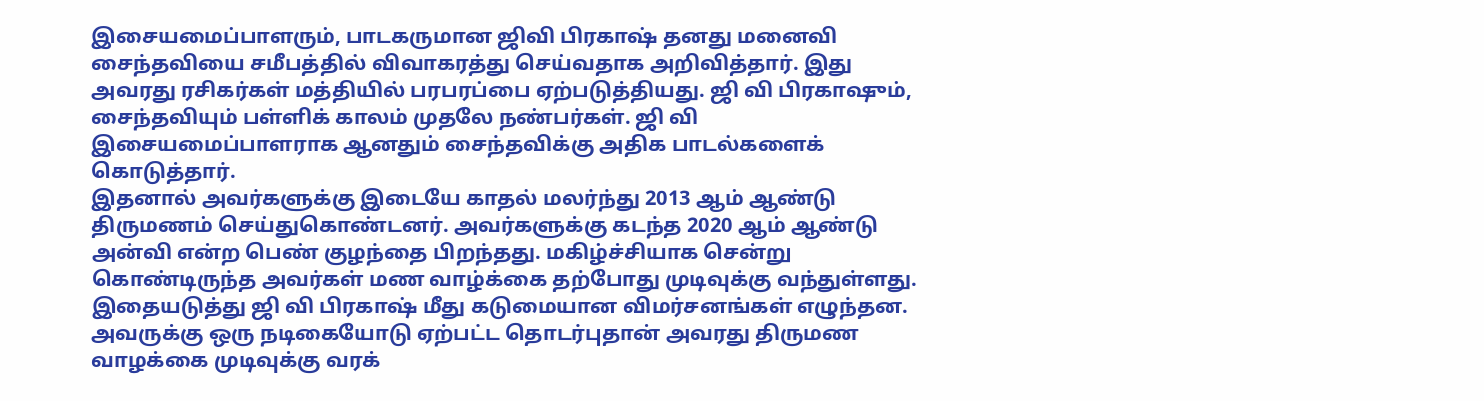இசையமைப்பாளரும், பாடகருமான ஜிவி பிரகாஷ் தனது மனைவி சைந்தவியை சமீபத்தில் விவாகரத்து செய்வதாக அறிவித்தார். இது அவரது ரசிகர்கள் மத்தியில் பரபரப்பை ஏற்படுத்தியது. ஜி வி பிரகாஷும், சைந்தவியும் பள்ளிக் காலம் முதலே நண்பர்கள். ஜி வி இசையமைப்பாளராக ஆனதும் சைந்தவிக்கு அதிக பாடல்களைக் கொடுத்தார்.
இதனால் அவர்களுக்கு இடையே காதல் மலர்ந்து 2013 ஆம் ஆண்டு திருமணம் செய்துகொண்டனர். அவர்களுக்கு கடந்த 2020 ஆம் ஆண்டு அன்வி என்ற பெண் குழந்தை பிறந்தது. மகிழ்ச்சியாக சென்று கொண்டிருந்த அவர்கள் மண வாழ்க்கை தற்போது முடிவுக்கு வந்துள்ளது.
இதையடுத்து ஜி வி பிரகாஷ் மீது கடுமையான விமர்சனங்கள் எழுந்தன. அவருக்கு ஒரு நடிகையோடு ஏற்பட்ட தொடர்புதான் அவரது திருமண வாழக்கை முடிவுக்கு வரக்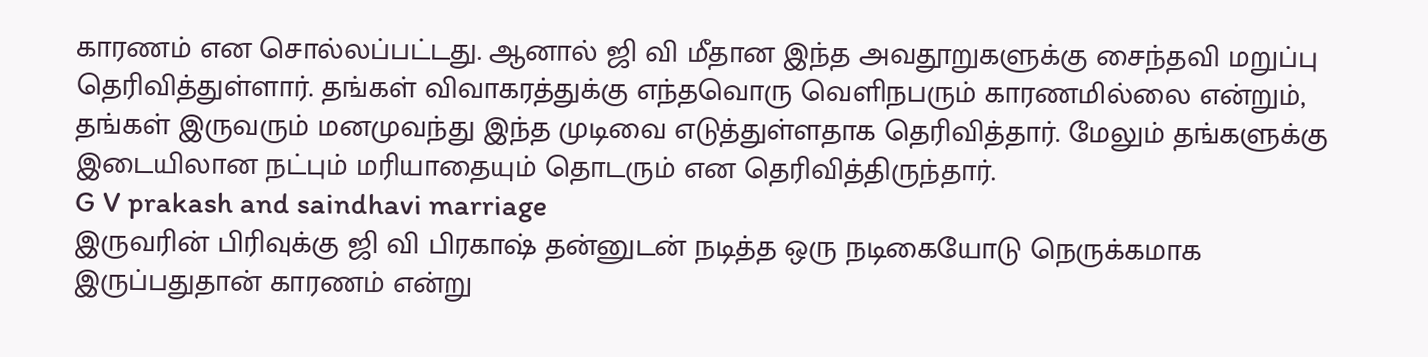காரணம் என சொல்லப்பட்டது. ஆனால் ஜி வி மீதான இந்த அவதூறுகளுக்கு சைந்தவி மறுப்பு தெரிவித்துள்ளார். தங்கள் விவாகரத்துக்கு எந்தவொரு வெளிநபரும் காரணமில்லை என்றும், தங்கள் இருவரும் மனமுவந்து இந்த முடிவை எடுத்துள்ளதாக தெரிவித்தார். மேலும் தங்களுக்கு இடையிலான நட்பும் மரியாதையும் தொடரும் என தெரிவித்திருந்தார்.
G V prakash and saindhavi marriage
இருவரின் பிரிவுக்கு ஜி வி பிரகாஷ் தன்னுடன் நடித்த ஒரு நடிகையோடு நெருக்கமாக இருப்பதுதான் காரணம் என்று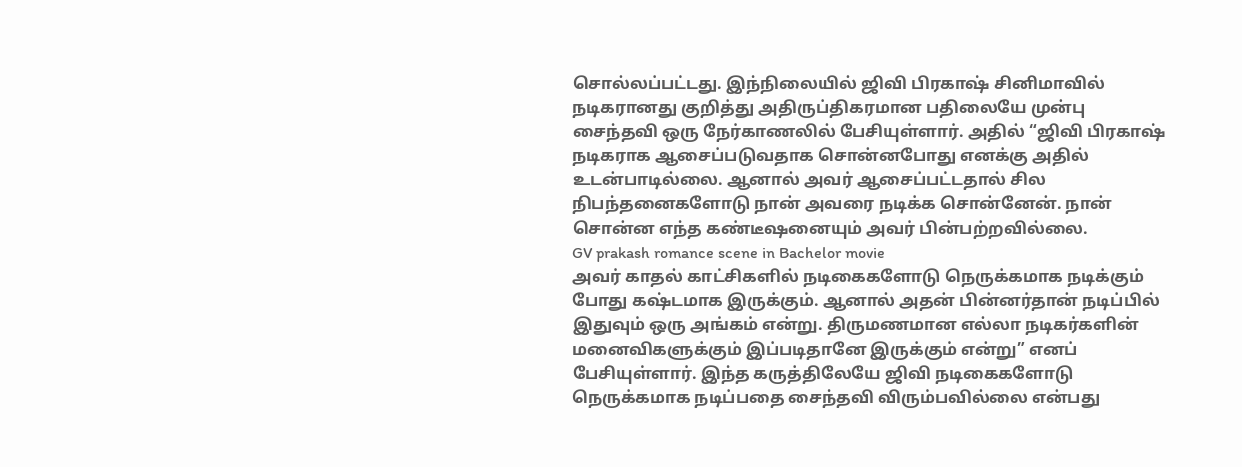சொல்லப்பட்டது. இந்நிலையில் ஜிவி பிரகாஷ் சினிமாவில் நடிகரானது குறித்து அதிருப்திகரமான பதிலையே முன்பு சைந்தவி ஒரு நேர்காணலில் பேசியுள்ளார். அதில் “ஜிவி பிரகாஷ் நடிகராக ஆசைப்படுவதாக சொன்னபோது எனக்கு அதில் உடன்பாடில்லை. ஆனால் அவர் ஆசைப்பட்டதால் சில நிபந்தனைகளோடு நான் அவரை நடிக்க சொன்னேன். நான் சொன்ன எந்த கண்டீஷனையும் அவர் பின்பற்றவில்லை.
GV prakash romance scene in Bachelor movie
அவர் காதல் காட்சிகளில் நடிகைகளோடு நெருக்கமாக நடிக்கும் போது கஷ்டமாக இருக்கும். ஆனால் அதன் பின்னர்தான் நடிப்பில் இதுவும் ஒரு அங்கம் என்று. திருமணமான எல்லா நடிகர்களின் மனைவிகளுக்கும் இப்படிதானே இருக்கும் என்று” எனப் பேசியுள்ளார். இந்த கருத்திலேயே ஜிவி நடிகைகளோடு நெருக்கமாக நடிப்பதை சைந்தவி விரும்பவில்லை என்பது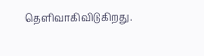தெளிவாகிவிடுகிறது.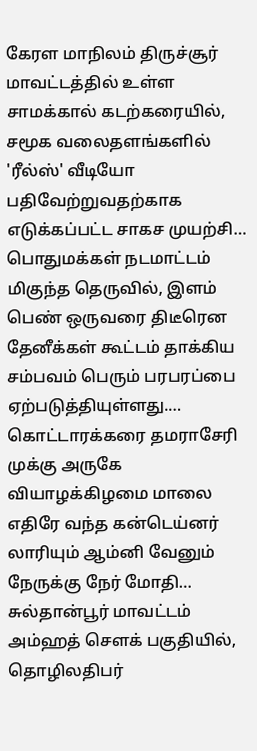கேரள மாநிலம் திருச்சூர் மாவட்டத்தில் உள்ள சாமக்கால் கடற்கரையில், சமூக வலைதளங்களில் 'ரீல்ஸ்' வீடியோ பதிவேற்றுவதற்காக எடுக்கப்பட்ட சாகச முயற்சி…
பொதுமக்கள் நடமாட்டம் மிகுந்த தெருவில், இளம் பெண் ஒருவரை திடீரென தேனீக்கள் கூட்டம் தாக்கிய சம்பவம் பெரும் பரபரப்பை ஏற்படுத்தியுள்ளது.…
கொட்டாரக்கரை தமராசேரி முக்கு அருகே வியாழக்கிழமை மாலை எதிரே வந்த கன்டெய்னர் லாரியும் ஆம்னி வேனும் நேருக்கு நேர் மோதி…
சுல்தான்பூர் மாவட்டம் அம்ஹத் சௌக் பகுதியில், தொழிலதிபர்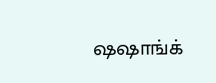ஷஷாங்க்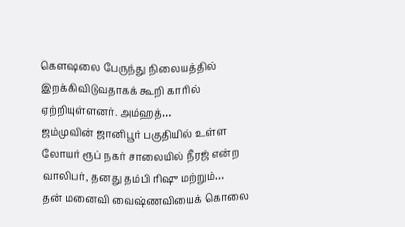கெளஷலை பேருந்து நிலையத்தில் இறக்கிவிடுவதாகக் கூறி காரில் ஏற்றியுள்ளனர். அம்ஹத்…
ஜம்முவின் ஜானிபூர் பகுதியில் உள்ள லோயர் ரூப் நகர் சாலையில் நீரஜ் என்ற வாலிபர், தனது தம்பி ரிஷு மற்றும்…
தன் மனைவி வைஷ்ணவியைக் கொலை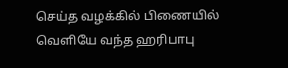செய்த வழக்கில் பிணையில் வெளியே வந்த ஹரிபாபு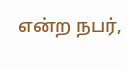என்ற நபர்,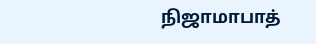நிஜாமாபாத்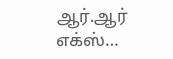ஆர்.ஆர் எக்ஸ்…